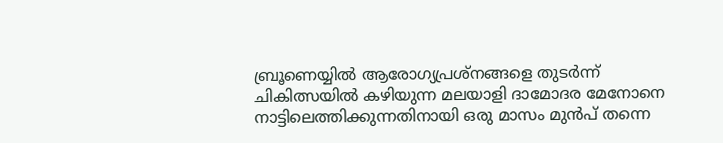ബ്രൂണെയ്യിൽ ആരോഗ്യപ്രശ്നങ്ങളെ തുടർന്ന് ചികിത്സയിൽ കഴിയുന്ന മലയാളി ദാമോദര മേനോനെ നാട്ടിലെത്തിക്കുന്നതിനായി ഒരു മാസം മുൻപ് തന്നെ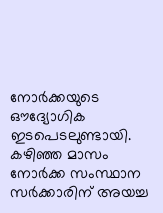നോർക്കയുടെ ഔദ്യോഗിക ഇടപെടലുണ്ടായി. കഴിഞ്ഞ മാസം നോർക്ക സംസ്ഥാന സർക്കാരിന് അയച്ച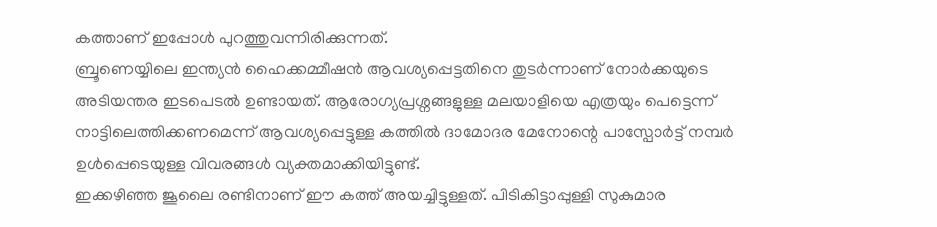കത്താണ് ഇപ്പോൾ പുറത്തുവന്നിരിക്കുന്നത്.
ബ്രൂണെയ്യിലെ ഇന്ത്യൻ ഹൈക്കമ്മീഷൻ ആവശ്യപ്പെട്ടതിനെ തുടർന്നാണ് നോർക്കയുടെ അടിയന്തര ഇടപെടൽ ഉണ്ടായത്. ആരോഗ്യപ്രശ്നങ്ങളുള്ള മലയാളിയെ എത്രയും പെട്ടെന്ന് നാട്ടിലെത്തിക്കണമെന്ന് ആവശ്യപ്പെട്ടുള്ള കത്തിൽ ദാമോദര മേനോന്റെ പാസ്പോർട്ട് നമ്പർ ഉൾപ്പെടെയുള്ള വിവരങ്ങൾ വ്യക്തമാക്കിയിട്ടുണ്ട്.
ഇക്കഴിഞ്ഞ ജൂലൈ രണ്ടിനാണ് ഈ കത്ത് അയച്ചിട്ടുള്ളത്. പിടികിട്ടാപ്പുള്ളി സുകുമാര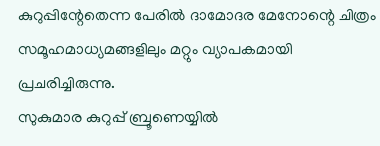കുറുപ്പിന്റേതെന്ന പേരിൽ ദാമോദര മേനോന്റെ ചിത്രം സമൂഹമാധ്യമങ്ങളിലും മറ്റും വ്യാപകമായി പ്രചരിച്ചിരുന്നു.
സുകുമാര കുറുപ്പ് ബ്രൂണെയ്യിൽ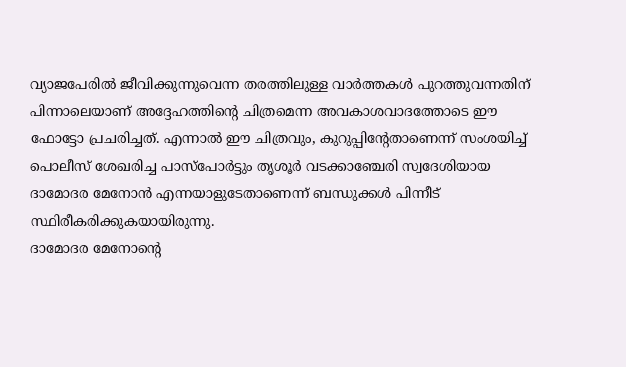വ്യാജപേരിൽ ജീവിക്കുന്നുവെന്ന തരത്തിലുള്ള വാർത്തകൾ പുറത്തുവന്നതിന് പിന്നാലെയാണ് അദ്ദേഹത്തിന്റെ ചിത്രമെന്ന അവകാശവാദത്തോടെ ഈ ഫോട്ടോ പ്രചരിച്ചത്. എന്നാൽ ഈ ചിത്രവും, കുറുപ്പിന്റേതാണെന്ന് സംശയിച്ച് പൊലീസ് ശേഖരിച്ച പാസ്പോർട്ടും തൃശൂർ വടക്കാഞ്ചേരി സ്വദേശിയായ ദാമോദര മേനോൻ എന്നയാളുടേതാണെന്ന് ബന്ധുക്കൾ പിന്നീട് സ്ഥിരീകരിക്കുകയായിരുന്നു.
ദാമോദര മേനോന്റെ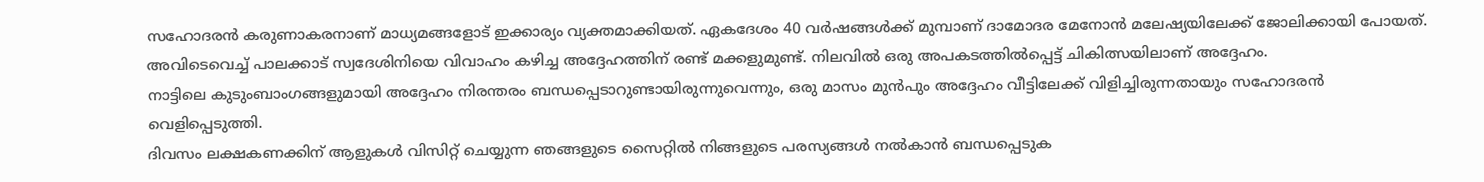സഹോദരൻ കരുണാകരനാണ് മാധ്യമങ്ങളോട് ഇക്കാര്യം വ്യക്തമാക്കിയത്. ഏകദേശം 40 വർഷങ്ങൾക്ക് മുമ്പാണ് ദാമോദര മേനോൻ മലേഷ്യയിലേക്ക് ജോലിക്കായി പോയത്.
അവിടെവെച്ച് പാലക്കാട് സ്വദേശിനിയെ വിവാഹം കഴിച്ച അദ്ദേഹത്തിന് രണ്ട് മക്കളുമുണ്ട്. നിലവിൽ ഒരു അപകടത്തിൽപ്പെട്ട് ചികിത്സയിലാണ് അദ്ദേഹം.
നാട്ടിലെ കുടുംബാംഗങ്ങളുമായി അദ്ദേഹം നിരന്തരം ബന്ധപ്പെടാറുണ്ടായിരുന്നുവെന്നും, ഒരു മാസം മുൻപും അദ്ദേഹം വീട്ടിലേക്ക് വിളിച്ചിരുന്നതായും സഹോദരൻ വെളിപ്പെടുത്തി.
ദിവസം ലക്ഷകണക്കിന് ആളുകൾ വിസിറ്റ് ചെയ്യുന്ന ഞങ്ങളുടെ സൈറ്റിൽ നിങ്ങളുടെ പരസ്യങ്ങൾ നൽകാൻ ബന്ധപ്പെടുക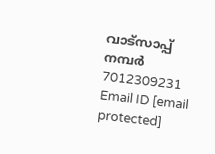വാട്സാപ്പ് നമ്പർ 7012309231 Email ID [email protected]